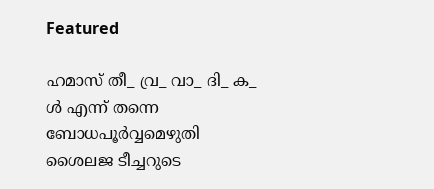Featured

ഹമാസ് തീ_ വ്ര_ വാ_ ദി_ ക_ ൾ എന്ന് തന്നെ ബോധപൂർവ്വമെഴുതി ശൈലജ ടീച്ചറുടെ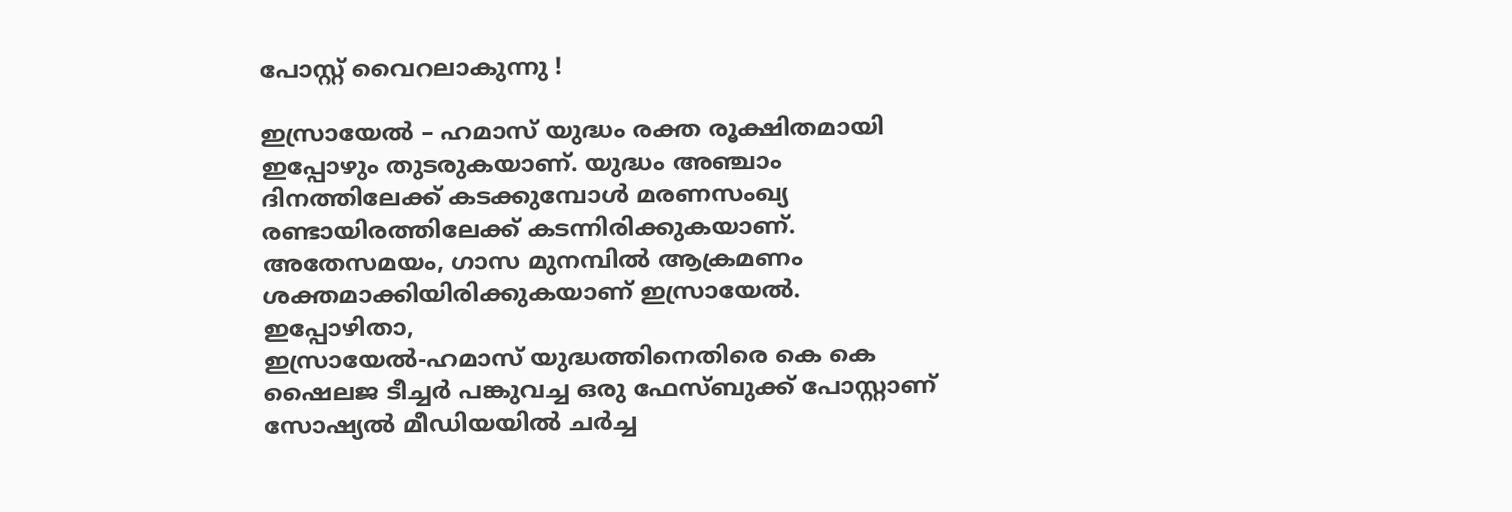പോസ്റ്റ് വൈറലാകുന്നു !

ഇസ്രായേൽ – ഹമാസ് യുദ്ധം രക്ത രൂക്ഷിതമായി ഇപ്പോഴും തുടരുകയാണ്. യുദ്ധം അഞ്ചാം ദിനത്തിലേക്ക് കടക്കുമ്പോൾ മരണസംഖ്യ രണ്ടായിരത്തിലേക്ക് കടന്നിരിക്കുകയാണ്. അതേസമയം, ഗാസ മുനമ്പിൽ ആക്രമണം ശക്തമാക്കിയിരിക്കുകയാണ് ഇസ്രായേൽ. ഇപ്പോഴിതാ,
ഇസ്രായേൽ-ഹമാസ് യുദ്ധത്തിനെതിരെ കെ കെ ഷൈലജ ടീച്ചർ പങ്കുവച്ച ഒരു ഫേസ്ബുക്ക് പോസ്റ്റാണ് സോഷ്യൽ മീഡിയയിൽ ചർച്ച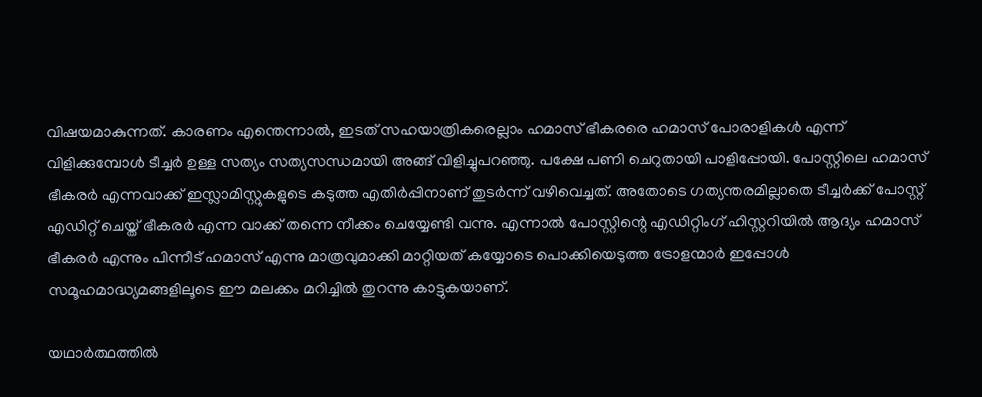വിഷയമാകുന്നത്. കാരണം എന്തെന്നാൽ, ഇടത് സഹയാത്രികരെല്ലാം ഹമാസ് ഭീകരരെ ഹമാസ് പോരാളികൾ എന്ന് വിളിക്കുമ്പോൾ ടീച്ചർ ഉള്ള സത്യം സത്യസന്ധമായി അങ്ങ് വിളിച്ചുപറഞ്ഞു. പക്ഷേ പണി ചെറുതായി പാളിപ്പോയി. പോസ്റ്റിലെ ഹമാസ് ഭീകരർ എന്നവാക്ക് ഇസ്ലാമിസ്റ്റുകളുടെ കടുത്ത എതിർപ്പിനാണ് തുടർന്ന് വഴിവെച്ചത്. അതോടെ ഗത്യന്തരമില്ലാതെ ടീച്ചർക്ക് പോസ്റ്റ് എഡിറ്റ് ചെയ്ത് ഭീകരർ എന്ന വാക്ക് തന്നെ നീക്കം ചെയ്യേണ്ടി വന്നു. എന്നാൽ പോസ്റ്റിന്റെ എഡിറ്റിംഗ് ഹിസ്റ്ററിയിൽ ആദ്യം ഹമാസ് ഭീകരർ എന്നും പിന്നീട് ഹമാസ് എന്നു മാത്രവുമാക്കി മാറ്റിയത് കയ്യോടെ പൊക്കിയെടുത്ത ട്രോളന്മാർ ഇപ്പോൾ സമൂഹമാദ്ധ്യമങ്ങളിലൂടെ ഈ മലക്കം മറിച്ചിൽ തുറന്നു കാട്ടുകയാണ്.

യഥാർത്ഥത്തിൽ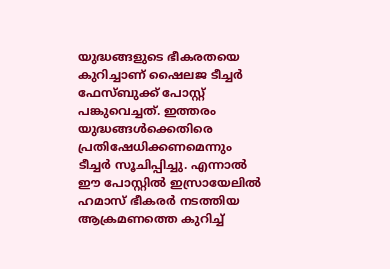യുദ്ധങ്ങളുടെ ഭീകരതയെ കുറിച്ചാണ് ഷൈലജ ടീച്ചർ ഫേസ്ബുക്ക് പോസ്റ്റ് പങ്കുവെച്ചത്. ഇത്തരം യുദ്ധങ്ങൾക്കെതിരെ പ്രതിഷേധിക്കണമെന്നും ടീച്ചർ സൂചിപ്പിച്ചു. എന്നാൽ ഈ പോസ്റ്റിൽ ഇസ്രായേലിൽ ഹമാസ് ഭീകരർ നടത്തിയ ആക്രമണത്തെ കുറിച്ച്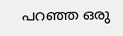പറഞ്ഞ ഒരു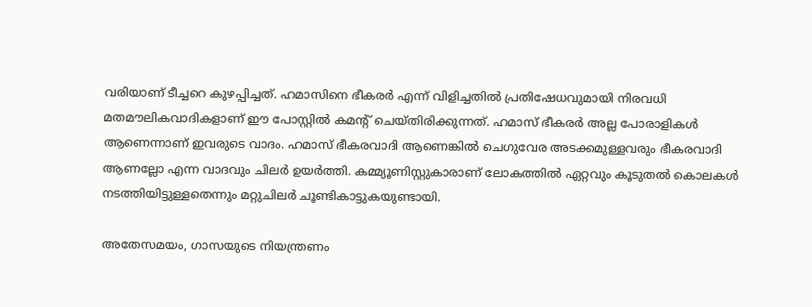വരിയാണ് ടീച്ചറെ കുഴപ്പിച്ചത്. ഹമാസിനെ ഭീകരർ എന്ന് വിളിച്ചതിൽ പ്രതിഷേധവുമായി നിരവധി മതമൗലികവാദികളാണ് ഈ പോസ്റ്റിൽ കമന്റ് ചെയ്തിരിക്കുന്നത്. ഹമാസ് ഭീകരർ അല്ല പോരാളികൾ ആണെന്നാണ് ഇവരുടെ വാദം. ഹമാസ് ഭീകരവാദി ആണെങ്കിൽ ചെഗുവേര അടക്കമുള്ളവരും ഭീകരവാദി ആണല്ലോ എന്ന വാദവും ചിലർ ഉയർത്തി. കമ്മ്യൂണിസ്റ്റുകാരാണ് ലോകത്തിൽ ഏറ്റവും കൂടുതൽ കൊലകൾ നടത്തിയിട്ടുള്ളതെന്നും മറ്റുചിലർ ചൂണ്ടികാട്ടുകയുണ്ടായി.

അതേസമയം, ഗാസയുടെ നിയന്ത്രണം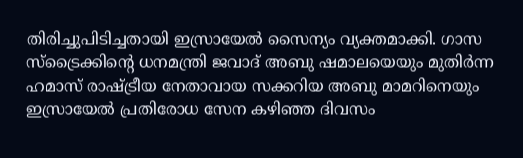തിരിച്ചുപിടിച്ചതായി ഇസ്രായേല്‍ സൈന്യം വ്യക്തമാക്കി. ഗാസ സ്‌ട്രൈക്കിന്റെ ധനമന്ത്രി ജവാദ് അബു ഷമാലയെയും മുതിര്‍ന്ന ഹമാസ് രാഷ്ട്രീയ നേതാവായ സക്കറിയ അബു മാമറിനെയും ഇസ്രായേല്‍ പ്രതിരോധ സേന കഴിഞ്ഞ ദിവസം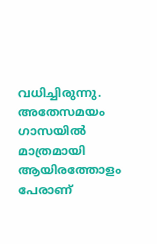വധിച്ചിരുന്നു. അതേസമയം ഗാസയില്‍ മാത്രമായി ആയിരത്തോളം പേരാണ്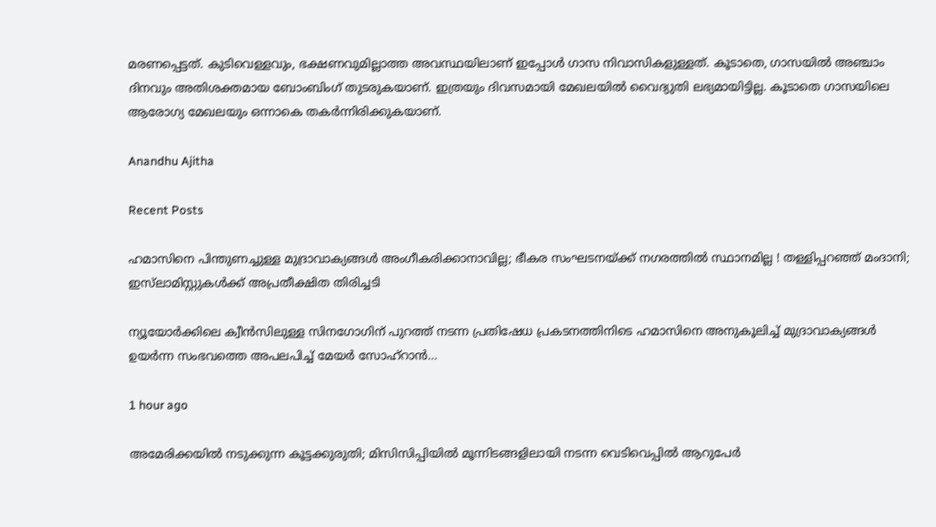മരണപ്പെട്ടത്. കുടിവെള്ളവും, ഭക്ഷണവുമില്ലാത്ത അവസ്ഥയിലാണ് ഇപ്പോൾ ഗാസ നിവാസികളുള്ളത്. കൂടാതെ, ഗാസയില്‍ അഞ്ചാം ദിനവും അതിശക്തമായ ബോംബിംഗ് തുടരുകയാണ്. ഇത്രയും ദിവസമായി മേഖലയില്‍ വൈദ്യുതി ലഭ്യമായിട്ടില്ല. കൂടാതെ ഗാസയിലെ ആരോഗ്യ മേഖലയും ഒന്നാകെ തകര്‍ന്നിരിക്കുകയാണ്.

Anandhu Ajitha

Recent Posts

ഹമാസിനെ പിന്തുണച്ചുള്ള മുദ്രാവാക്യങ്ങൾ അംഗീകരിക്കാനാവില്ല; ഭീകര സംഘടനയ്ക്ക് നഗരത്തിൽ സ്ഥാനമില്ല ! തള്ളിപ്പറഞ്ഞ് മംദാനി; ഇസ്‌ലാമിസ്റ്റുകൾക്ക് അപ്രതീക്ഷിത തിരിച്ചടി

ന്യൂയോർക്കിലെ ക്വീൻസിലുള്ള സിനഗോഗിന് പുറത്ത് നടന്ന പ്രതിഷേധ പ്രകടനത്തിനിടെ ഹമാസിനെ അനുകൂലിച്ച് മുദ്രാവാക്യങ്ങൾ ഉയർന്ന സംഭവത്തെ അപലപിച്ച് മേയർ സോഹ്‌റാൻ…

1 hour ago

അമേരിക്കയിൽ നടുക്കുന്ന കൂട്ടക്കുരുതി; മിസിസിപ്പിയിൽ മൂന്നിടങ്ങളിലായി നടന്ന വെടിവെപ്പിൽ ആറുപേർ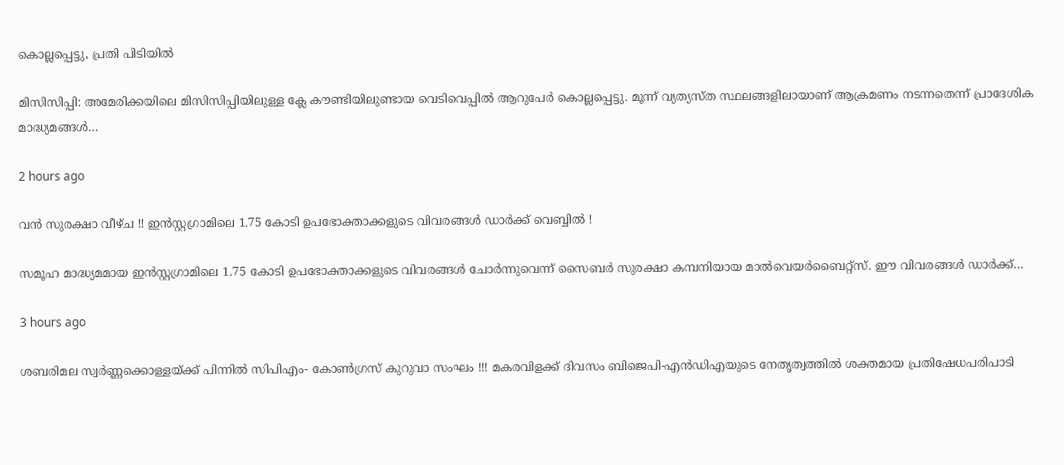കൊല്ലപ്പെട്ടു, പ്രതി പിടിയിൽ

മിസിസിപ്പി: അമേരിക്കയിലെ മിസിസിപ്പിയിലുള്ള ക്ലേ കൗണ്ടിയിലുണ്ടായ വെടിവെപ്പിൽ ആറുപേർ കൊല്ലപ്പെട്ടു. മൂന്ന് വ്യത്യസ്ത സ്ഥലങ്ങളിലായാണ് ആക്രമണം നടന്നതെന്ന് പ്രാദേശിക മാദ്ധ്യമങ്ങൾ…

2 hours ago

വൻ സുരക്ഷാ വീഴ്ച !! ഇൻസ്റ്റഗ്രാമിലെ 1.75 കോടി ഉപഭോക്താക്കളുടെ വിവരങ്ങൾ ഡാർക്ക് വെബ്ബിൽ !

സമൂഹ മാദ്ധ്യമമായ ഇൻസ്റ്റഗ്രാമിലെ 1.75 കോടി ഉപഭോക്താക്കളുടെ വിവരങ്ങൾ ചോർന്നുവെന്ന് സൈബർ സുരക്ഷാ കമ്പനിയായ മാൽവെയർബൈറ്റ്‌സ്. ഈ വിവരങ്ങൾ ഡാർക്ക്…

3 hours ago

ശബരിമല സ്വര്‍ണ്ണക്കൊള്ളയ്ക്ക് പിന്നില്‍ സിപിഎം- കോണ്‍ഗ്രസ് കുറുവാ സംഘം !!! മകരവിളക്ക് ദിവസം ബിജെപി-എന്‍ഡിഎയുടെ നേതൃത്വത്തില്‍ ശക്തമായ പ്രതിഷേധപരിപാടി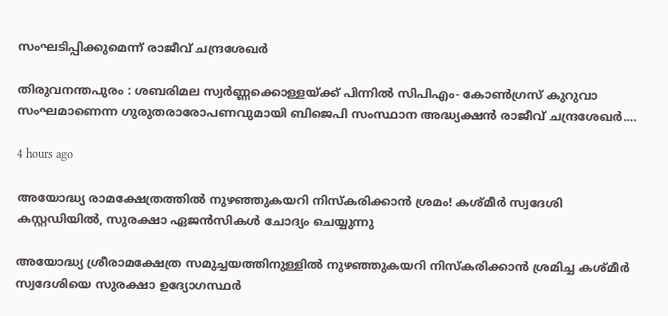സംഘടിപ്പിക്കുമെന്ന് രാജീവ്‌ ചന്ദ്രശേഖർ

തിരുവനന്തപുരം : ശബരിമല സ്വര്‍ണ്ണക്കൊള്ളയ്ക്ക് പിന്നില്‍ സിപിഎം- കോണ്‍ഗ്രസ് കുറുവാ സംഘമാണെന്ന ഗുരുതരാരോപണവുമായി ബിജെപി സംസ്ഥാന അദ്ധ്യക്ഷന്‍ രാജീവ് ചന്ദ്രശേഖര്‍.…

4 hours ago

അയോദ്ധ്യ രാമക്ഷേത്രത്തിൽ നുഴഞ്ഞുകയറി നിസ്കരിക്കാൻ ശ്രമം! കശ്മീർ സ്വദേശി കസ്റ്റഡിയിൽ, സുരക്ഷാ ഏജൻസികൾ ചോദ്യം ചെയ്യുന്നു

അയോദ്ധ്യ ശ്രീരാമക്ഷേത്ര സമുച്ചയത്തിനുള്ളിൽ നുഴഞ്ഞുകയറി നിസ്കരിക്കാൻ ശ്രമിച്ച കശ്മീർ സ്വദേശിയെ സുരക്ഷാ ഉദ്യോഗസ്ഥർ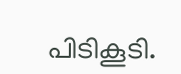പിടികൂടി.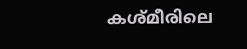കശ്മീരിലെ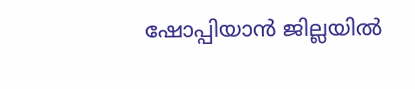ഷോപ്പിയാൻ ജില്ലയിൽ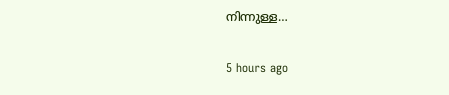നിന്നുള്ള…

5 hours ago